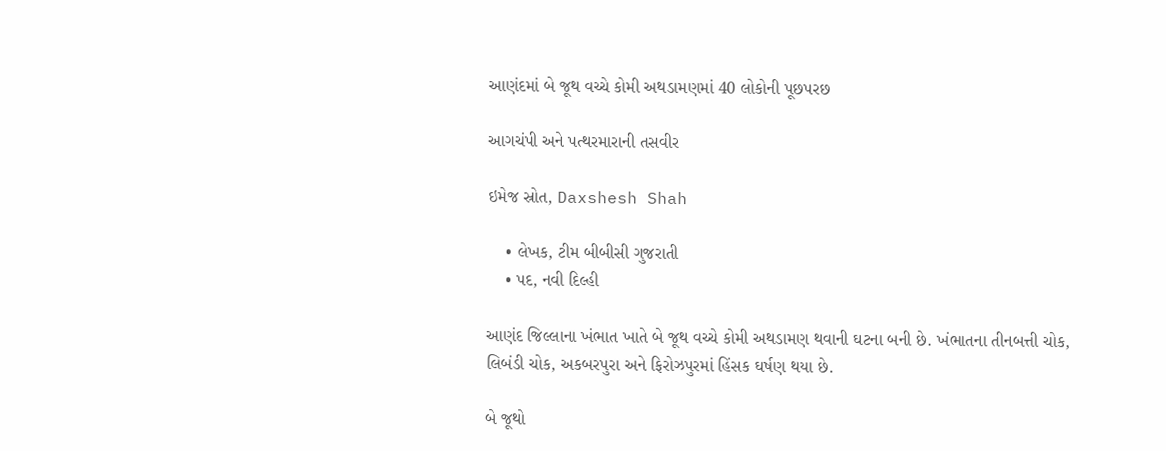આણંદમાં બે જૂથ વચ્ચે કોમી અથડામણમાં 40 લોકોની પૂછપરછ

આગચંપી અને પત્થરમારાની તસવીર

ઇમેજ સ્રોત, Daxshesh Shah

    • લેખક, ટીમ બીબીસી ગુજરાતી
    • પદ, નવી દિલ્હી

આણંદ જિલ્લાના ખંભાત ખાતે બે જૂથ વચ્ચે કોમી અથડામણ થવાની ઘટના બની છે. ખંભાતના તીનબત્તી ચોક, લિબંડી ચોક, અકબરપુરા અને ફિરોઝપુરમાં હિંસક ઘર્ષણ થયા છે.

બે જૂથો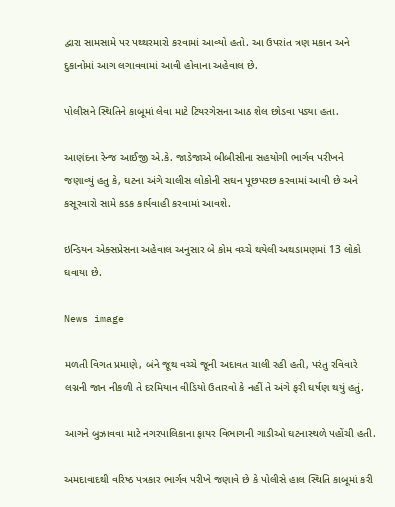દ્વારા સામસામે પર પથ્થરમારો કરવામાં આવ્યો હતો. આ ઉપરાંત ત્રણ મકાન અને દુકાનોમાં આગ લગાવવામાં આવી હોવાના અહેવાલ છે.

પોલીસને સ્થિતિને કાબૂમાં લેવા માટે ટિયરગેસના આઠ શેલ છોડવા પડ્યા હતા.

આણંદના રેન્જ આઈજી એ.કે. જાડેજાએ બીબીસીના સહયોગી ભાર્ગવ પરીખને જણાવ્યું હતુ કે, ઘટના અંગે ચાલીસ લોકોની સઘન પૂછપરછ કરવામાં આવી છે અને કસૂરવારો સામે કડક કાર્યવાહી કરવામાં આવશે.

ઇન્ડિયન એક્સપ્રેસના અહેવાલ અનુસાર બે કોમ વચ્ચે થયેલી અથડામણમાં 13 લોકો ઘવાયા છે.

News image

મળતી વિગત પ્રમાણે, બંને જૂથ વચ્ચે જૂની અદાવત ચાલી રહી હતી, પરંતુ રવિવારે લગ્નની જાન નીકળી તે દરમિયાન વીડિયો ઉતારવો કે નહીં તે અંગે ફરી ઘર્ષણ થયું હતું.

આગને બુઝાવવા માટે નગરપાલિકાના ફાયર વિભાગની ગાડીઓ ઘટનાસ્થળે પહોંચી હતી.

અમદાવાદથી વરિષ્ઠ પત્રકાર ભાર્ગવ પરીખે જણાવે છે કે પોલીસે હાલ સ્થિતિ કાબૂમાં કરી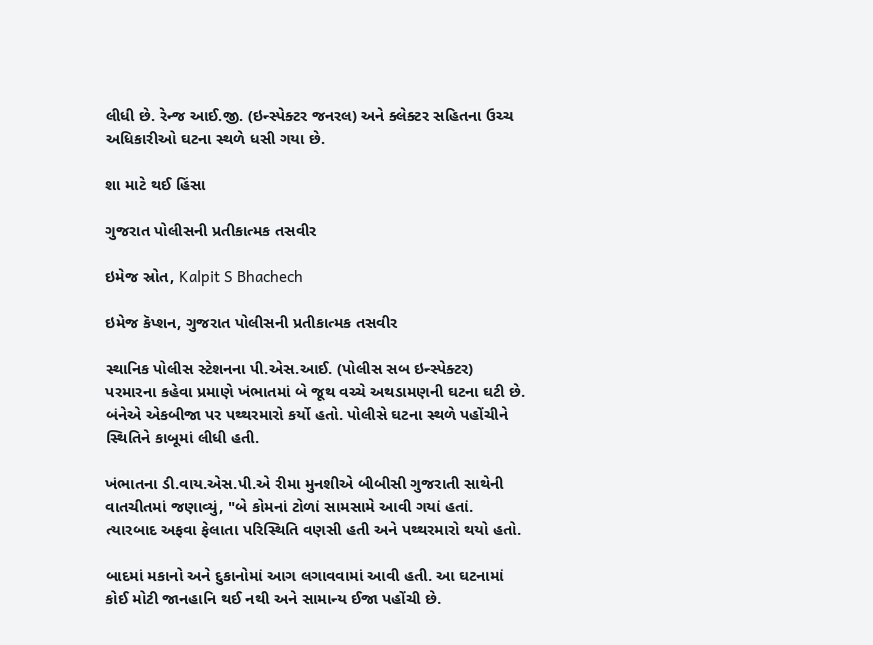લીધી છે. રેન્જ આઈ.જી. (ઇન્સ્પેક્ટર જનરલ) અને ક્લેક્ટર સહિતના ઉચ્ચ અધિકારીઓ ઘટના સ્થળે ધસી ગયા છે.

શા માટે થઈ હિંસા

ગુજરાત પોલીસની પ્રતીકાત્મક તસવીર

ઇમેજ સ્રોત, Kalpit S Bhachech

ઇમેજ કૅપ્શન, ગુજરાત પોલીસની પ્રતીકાત્મક તસવીર

સ્થાનિક પોલીસ સ્ટેશનના પી.એસ.આઈ. (પોલીસ સબ ઇન્સ્પેક્ટર) પરમારના કહેવા પ્રમાણે ખંભાતમાં બે જૂથ વચ્ચે અથડામણની ઘટના ઘટી છે. બંનેએ એકબીજા પર પથ્થરમારો કર્યો હતો. પોલીસે ઘટના સ્થળે પહોંચીને સ્થિતિને કાબૂમાં લીધી હતી.

ખંભાતના ડી.વાય.એસ.પી.એ રીમા મુનશીએ બીબીસી ગુજરાતી સાથેની વાતચીતમાં જણાવ્યું, "બે કોમનાં ટોળાં સામસામે આવી ગયાં હતાં. ત્યારબાદ અફવા ફેલાતા પરિસ્થિતિ વણસી હતી અને પથ્થરમારો થયો હતો.

બાદમાં મકાનો અને દુકાનોમાં આગ લગાવવામાં આવી હતી. આ ઘટનામાં કોઈ મોટી જાનહાનિ થઈ નથી અને સામાન્ય ઈજા પહોંચી છે.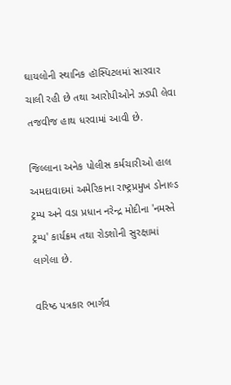ઘાયલોની સ્થાનિક હૉસ્પિટલમાં સારવાર ચાલી રહી છે તથા આરોપીઓને ઝડપી લેવા તજવીજ હાથ ધરવામાં આવી છે.

જિલ્લાના અનેક પોલીસ કર્મચારીઓ હાલ અમદાવાદમાં અમેરિકાના રાષ્ટ્રપ્રમુખ ડોનાલ્ડ ટ્રમ્પ અને વડા પ્રધાન નરેન્દ્ર મોદીના 'નમસ્તે ટ્રમ્પ' કાર્યક્રમ તથા રોડશોની સુરક્ષામાં લાગેલા છે.

વરિષ્ઠ પત્રકાર ભાર્ગવ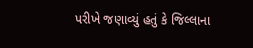પરીખે જણાવ્યું હતું કે જિલ્લાના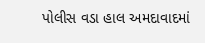પોલીસ વડા હાલ અમદાવાદમાં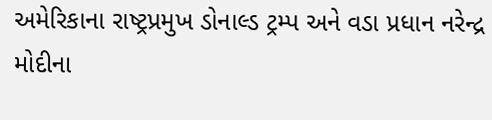અમેરિકાના રાષ્ટ્રપ્રમુખ ડોનાલ્ડ ટ્રમ્પ અને વડા પ્રધાન નરેન્દ્ર મોદીના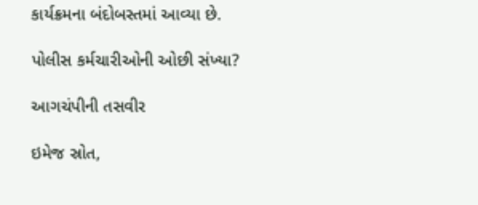કાર્યક્રમના બંદોબસ્તમાં આવ્યા છે.

પોલીસ કર્મચારીઓની ઓછી સંખ્યા?

આગચંપીની તસવીર

ઇમેજ સ્રોત,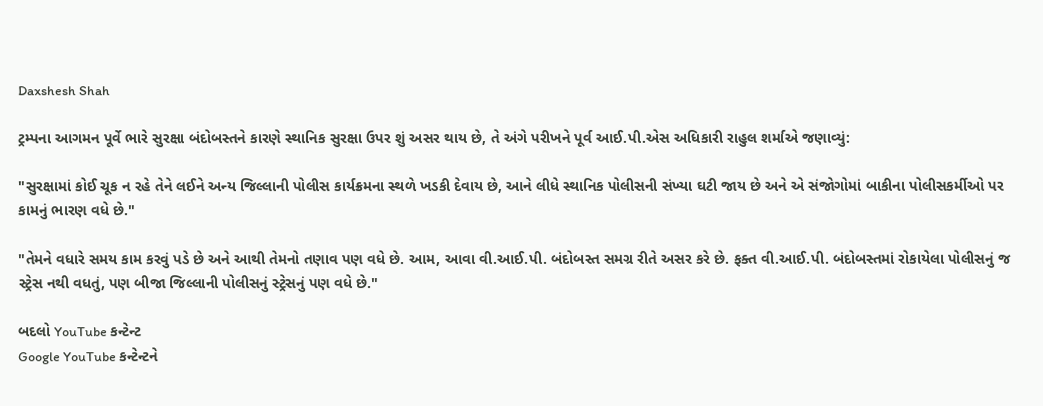Daxshesh Shah

ટ્રમ્પના આગમન પૂર્વે ભારે સુરક્ષા બંદોબસ્તને કારણે સ્થાનિક સુરક્ષા ઉપર શું અસર થાય છે, તે અંગે પરીખને પૂર્વ આઈ.પી.એસ અધિકારી રાહુલ શર્માએ જણાવ્યું:

"સુરક્ષામાં કોઈ ચૂક ન રહે તેને લઈને અન્ય જિલ્લાની પોલીસ કાર્યક્રમના સ્થળે ખડકી દેવાય છે, આને લીધે સ્થાનિક પોલીસની સંખ્યા ઘટી જાય છે અને એ સંજોગોમાં બાકીના પોલીસકર્મીઓ પર કામનું ભારણ વધે છે."

"તેમને વધારે સમય કામ કરવું પડે છે અને આથી તેમનો તણાવ પણ વધે છે. આમ, આવા વી.આઈ.પી. બંદોબસ્ત સમગ્ર રીતે અસર કરે છે. ફક્ત વી.આઈ.પી. બંદોબસ્તમાં રોકાયેલા પોલીસનું જ સ્ટ્રેસ નથી વધતું, પણ બીજા જિલ્લાની પોલીસનું સ્ટ્રેસનું પણ વધે છે."

બદલો YouTube કન્ટેન્ટ
Google YouTube કન્ટેન્ટને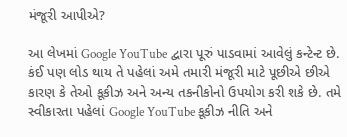મંજૂરી આપીએ?

આ લેખમાં Google YouTube દ્વારા પૂરું પાડવામાં આવેલું કન્ટેન્ટ છે. કંઈ પણ લોડ થાય તે પહેલાં અમે તમારી મંજૂરી માટે પૂછીએ છીએ કારણ કે તેઓ કૂકીઝ અને અન્ય તકનીકોનો ઉપયોગ કરી શકે છે. તમે સ્વીકારતા પહેલાં Google YouTube કૂકીઝ નીતિ અને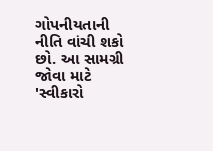ગોપનીયતાની નીતિ વાંચી શકો છો. આ સામગ્રી જોવા માટે 'સ્વીકારો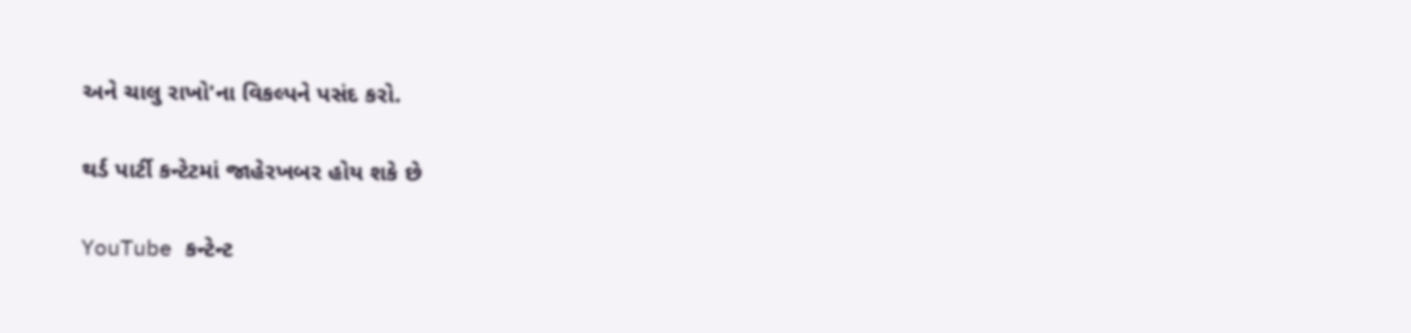અને ચાલુ રાખો'ના વિકલ્પને પસંદ કરો.

થર્ડ પાર્ટી કન્ટેટમાં જાહેરખબર હોય શકે છે

YouTube કન્ટેન્ટ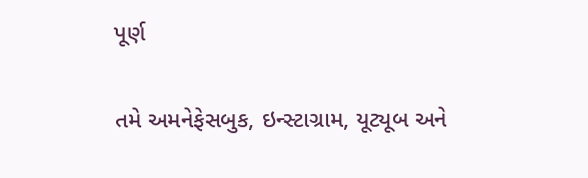પૂર્ણ

તમે અમનેફેસબુક, ઇન્સ્ટાગ્રામ, યૂટ્યૂબ અને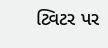ટ્વિટર પર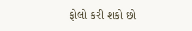ફોલો કરી શકો છો